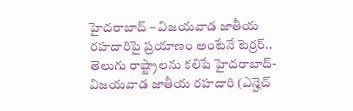హైదరాబాద్ – విజయవాడ జాతీయ రహదారిపై ప్రయాణం అంటేనే టెర్రర్..
తెలుగు రాష్ట్రాలను కలిపే హైదరాబాద్- విజయవాడ జాతీయ రహదారి (ఎన్హెచ్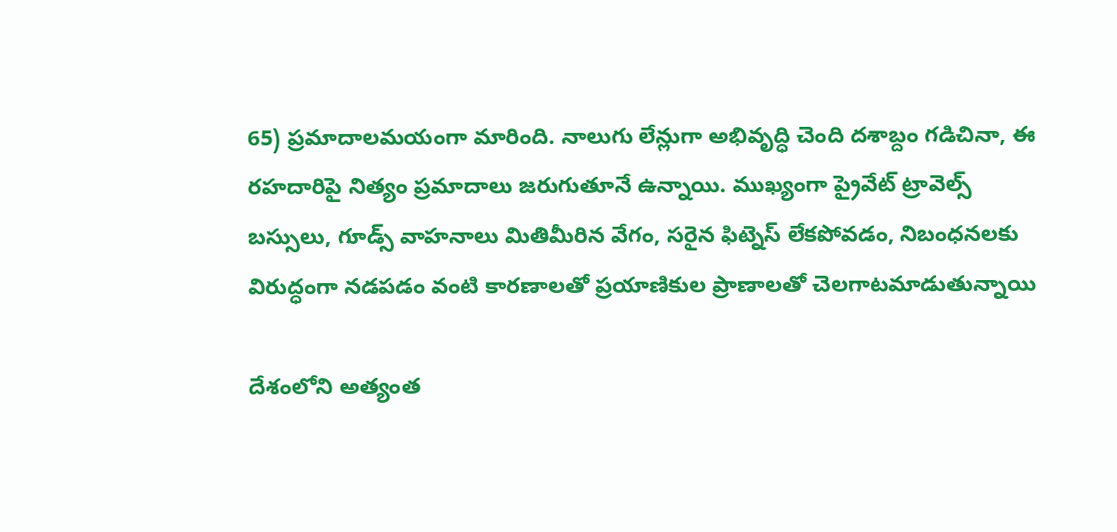65) ప్రమాదాలమయంగా మారింది. నాలుగు లేన్లుగా అభివృద్ధి చెంది దశాబ్దం గడిచినా, ఈ రహదారిపై నిత్యం ప్రమాదాలు జరుగుతూనే ఉన్నాయి. ముఖ్యంగా ప్రైవేట్ ట్రావెల్స్ బస్సులు, గూడ్స్ వాహనాలు మితిమీరిన వేగం, సరైన ఫిట్నెస్ లేకపోవడం, నిబంధనలకు విరుద్ధంగా నడపడం వంటి కారణాలతో ప్రయాణికుల ప్రాణాలతో చెలగాటమాడుతున్నాయి

దేశంలోని అత్యంత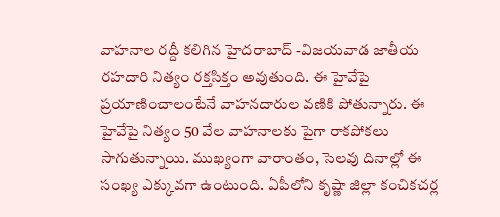వాహనాల రద్దీ కలిగిన హైదరాబాద్ -విజయవాడ జాతీయ రహదారి నిత్యం రక్తసిక్తం అవుతుంది. ఈ హైవేపై ప్రయాణించాలంటేనే వాహనదారుల వణికి పోతున్నారు. ఈ హైవేపై నిత్యం 50 వేల వాహనాలకు పైగా రాకపోకలు సాగుతున్నాయి. ముఖ్యంగా వారాంతం, సెలవు దినాల్లో ఈ సంఖ్య ఎక్కువగా ఉంటుంది. ఏపీలోని కృష్ణా జిల్లా కంచికచర్ల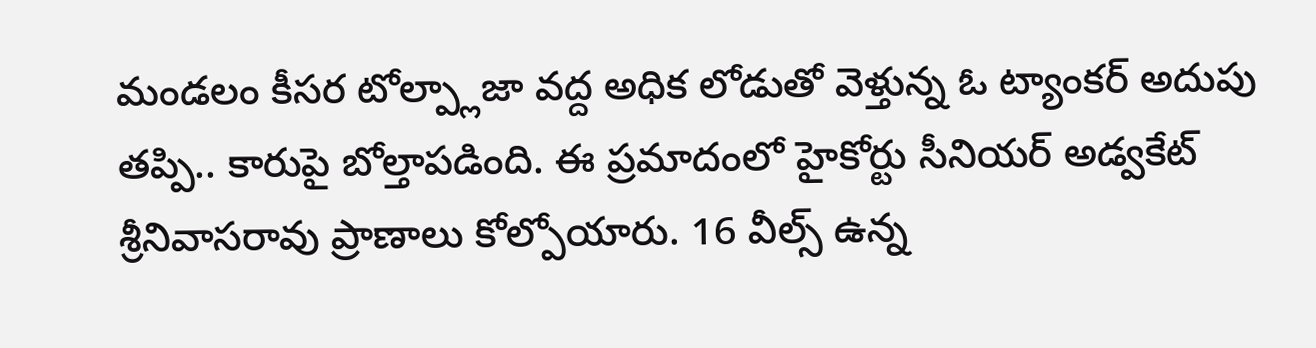మండలం కీసర టోల్ప్లాజా వద్ద అధిక లోడుతో వెళ్తున్న ఓ ట్యాంకర్ అదుపు తప్పి.. కారుపై బోల్తాపడింది. ఈ ప్రమాదంలో హైకోర్టు సీనియర్ అడ్వకేట్ శ్రీనివాసరావు ప్రాణాలు కోల్పోయారు. 16 వీల్స్ ఉన్న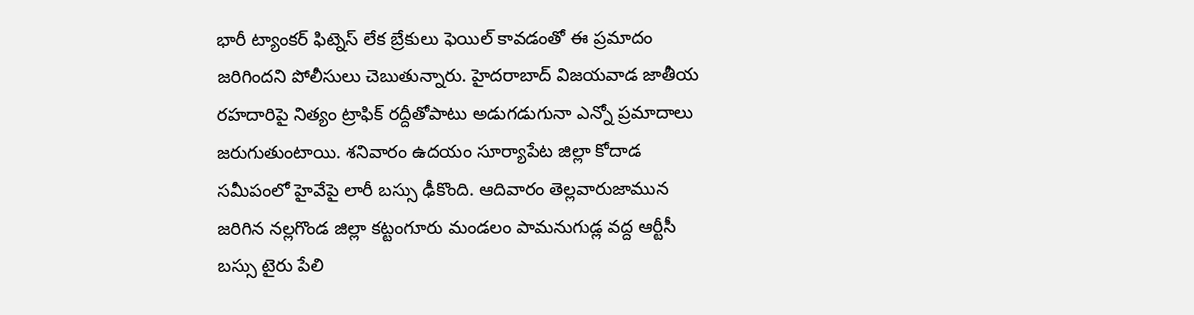భారీ ట్యాంకర్ ఫిట్నెస్ లేక బ్రేకులు ఫెయిల్ కావడంతో ఈ ప్రమాదం జరిగిందని పోలీసులు చెబుతున్నారు. హైదరాబాద్ విజయవాడ జాతీయ రహదారిపై నిత్యం ట్రాఫిక్ రద్దీతోపాటు అడుగడుగునా ఎన్నో ప్రమాదాలు జరుగుతుంటాయి. శనివారం ఉదయం సూర్యాపేట జిల్లా కోదాడ సమీపంలో హైవేపై లారీ బస్సు ఢీకొంది. ఆదివారం తెల్లవారుజామున జరిగిన నల్లగొండ జిల్లా కట్టంగూరు మండలం పామనుగుడ్ల వద్ద ఆర్టీసీ బస్సు టైరు పేలి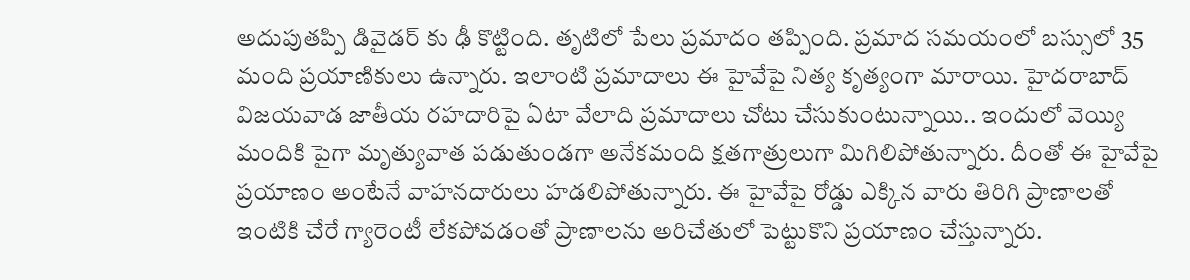అదుపుతప్పి డివైడర్ కు ఢీ కొట్టింది. తృటిలో పేలు ప్రమాదం తప్పింది. ప్రమాద సమయంలో బస్సులో 35 మంది ప్రయాణికులు ఉన్నారు. ఇలాంటి ప్రమాదాలు ఈ హైవేపై నిత్య కృత్యంగా మారాయి. హైదరాబాద్ విజయవాడ జాతీయ రహదారిపై ఏటా వేలాది ప్రమాదాలు చోటు చేసుకుంటున్నాయి.. ఇందులో వెయ్యి మందికి పైగా మృత్యువాత పడుతుండగా అనేకమంది క్షతగాత్రులుగా మిగిలిపోతున్నారు. దీంతో ఈ హైవేపై ప్రయాణం అంటేనే వాహనదారులు హడలిపోతున్నారు. ఈ హైవేపై రోడ్డు ఎక్కిన వారు తిరిగి ప్రాణాలతో ఇంటికి చేరే గ్యారెంటీ లేకపోవడంతో ప్రాణాలను అరిచేతులో పెట్టుకొని ప్రయాణం చేస్తున్నారు.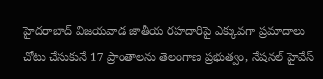హైదరాబాద్ విజయవాడ జాతీయ రహదారిపై ఎక్కువగా ప్రమాదాలు చోటు చేసుకునే 17 ప్రాంతాలను తెలంగాణ ప్రభుత్వం, నేషనల్ హైవేస్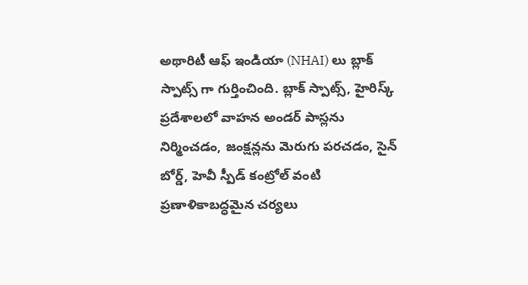అథారిటీ ఆఫ్ ఇండియా (NHAI) లు బ్లాక్ స్పాట్స్ గా గుర్తించింది. బ్లాక్ స్పాట్స్, హైరిస్క్ ప్రదేశాలలో వాహన అండర్ పాస్లను నిర్మించడం, జంక్షన్లను మెరుగు పరచడం, సైన్ బోర్డ్, హెవీ స్పీడ్ కంట్రోల్ వంటి ప్రణాళికాబద్ధమైన చర్యలు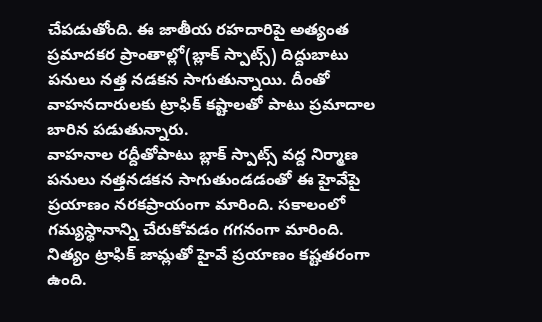చేపడుతోంది. ఈ జాతీయ రహదారిపై అత్యంత ప్రమాదకర ప్రాంతాల్లో(బ్లాక్ స్పాట్స్) దిద్దుబాటు పనులు నత్త నడకన సాగుతున్నాయి. దీంతో వాహనదారులకు ట్రాఫిక్ కష్టాలతో పాటు ప్రమాదాల బారిన పడుతున్నారు.
వాహనాల రద్దీతోపాటు బ్లాక్ స్పాట్స్ వద్ద నిర్మాణ పనులు నత్తనడకన సాగుతుండడంతో ఈ హైవేపై ప్రయాణం నరకప్రాయంగా మారింది. సకాలంలో గమ్యస్థానాన్ని చేరుకోవడం గగనంగా మారింది. నిత్యం ట్రాఫిక్ జామ్లతో హైవే ప్రయాణం కష్టతరంగా ఉంది.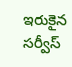ఇరుకైన సర్వీస్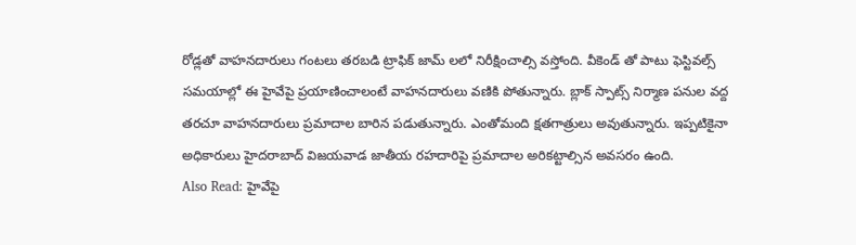రోడ్లతో వాహనదారులు గంటలు తరబడి ట్రాఫిక్ జామ్ లలో నిరీక్షించాల్సి వస్తోంది. వీకెండ్ తో పాటు ఫెస్టివల్స్ సమయాల్లో ఈ హైవేపై ప్రయాణించాలంటే వాహనదారులు వణికి పోతున్నారు. బ్లాక్ స్పాట్స్ నిర్మాణ పనుల వద్ద తరచూ వాహనదారులు ప్రమాదాల బారిన పడుతున్నారు. ఎంతోమంది క్షతగాత్రులు అవుతున్నారు. ఇప్పటికైనా అధికారులు హైదరాబాద్ విజయవాడ జాతీయ రహదారిపై ప్రమాదాల అరికట్టాల్సిన అవసరం ఉంది.
Also Read: హైవేపై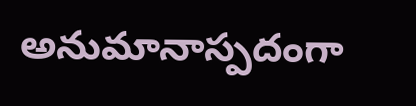అనుమానాస్పదంగా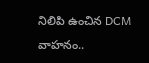నిలిపి ఉంచిన DCM వాహనం..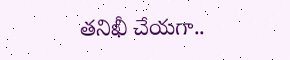తనిఖీ చేయగా..